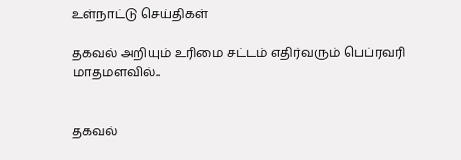உள்நாட்டு செய்திகள்

தகவல் அறியும் உரிமை சட்டம் எதிர்வரும் பெப்ரவரி மாதமளவில்..


தகவல்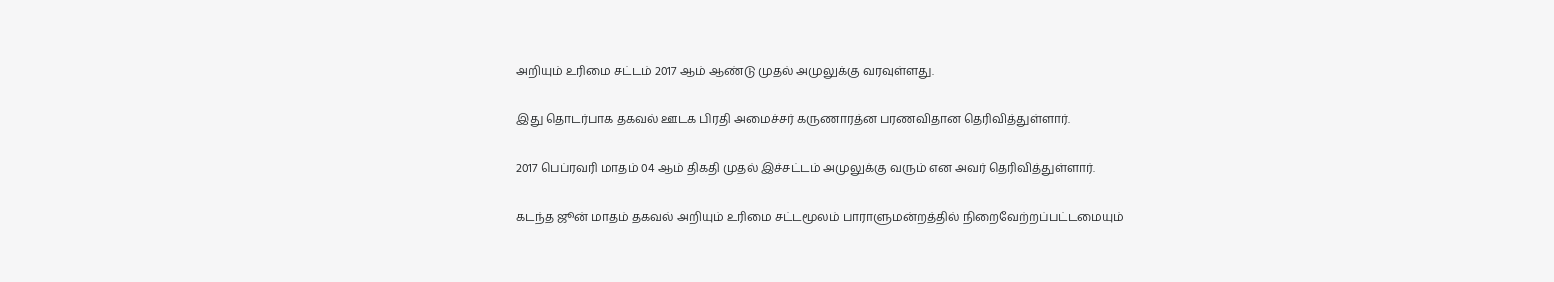அறியும் உரிமை சட்டம் 2017 ஆம் ஆண்டு முதல் அமுலுக்கு வரவுள்ளது.

இது தொடர்பாக தகவல் ஊடக பிரதி அமைச்சர் கருணாரத்ன பரணவிதான தெரிவித்துள்ளார்.

2017 பெப்ரவரி மாதம் 04 ஆம் திகதி முதல் இச்சட்டம் அமுலுக்கு வரும் என அவர் தெரிவித்துள்ளார்.

கடந்த ஜூன் மாதம் தகவல் அறியும் உரிமை சட்டமூலம் பாராளுமன்றத்தில் நிறைவேற்றப்பட்டமையும்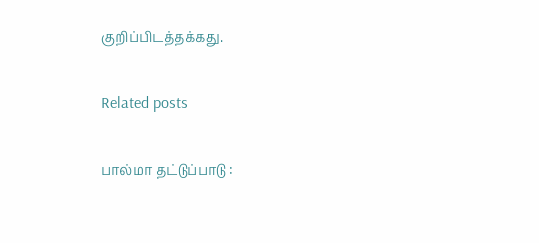குறிப்பிடத்தக்கது.

Related posts

பால்மா தட்டுப்பாடு :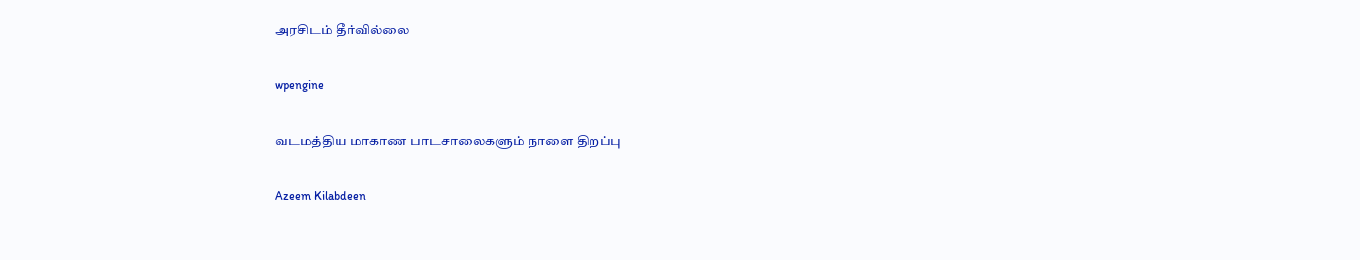அரசிடம் தீர்வில்லை

wpengine

வடமத்திய மாகாண பாடசாலைகளும் நாளை திறப்பு

Azeem Kilabdeen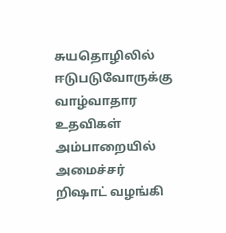சுயதொழிலில் ஈடுபடுவோருக்கு வாழ்வாதார உதவிகள் அம்பாறையில் அமைச்சர் றிஷாட் வழங்கி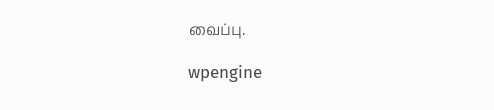வைப்பு.

wpengine